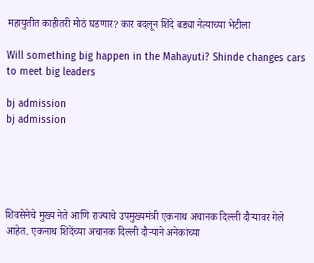महायुतीत काहीतरी मोठं घडणार? कार बदलून शिंदे बड्या नेत्याच्या भेटीला

Will something big happen in the Mahayuti? Shinde changes cars to meet big leaders

bj admission
bj admission





शिवसेनेचे मुख्य नेते आणि राज्याचे उपमुख्यमंत्री एकनाथ अचानक दिल्ली दौऱ्यावर गेले आहेत. एकनाथ शिदेंच्या अचानक दिल्ली दौऱ्याने अनेकांच्या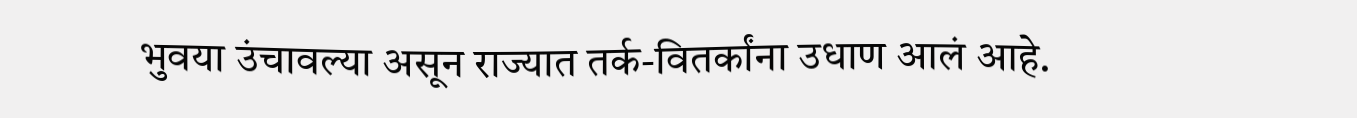भुवया उंचावल्या असून राज्यात तर्क-वितर्कांना उधाण आलं आहे.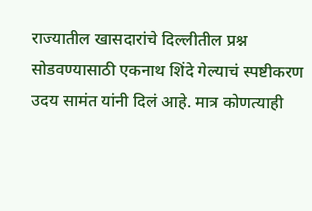राज्यातील खासदारांचे दिल्लीतील प्रश्न सोडवण्यासाठी एकनाथ शिंदे गेल्याचं स्पष्टीकरण उदय सामंत यांनी दिलं आहे. मात्र कोणत्याही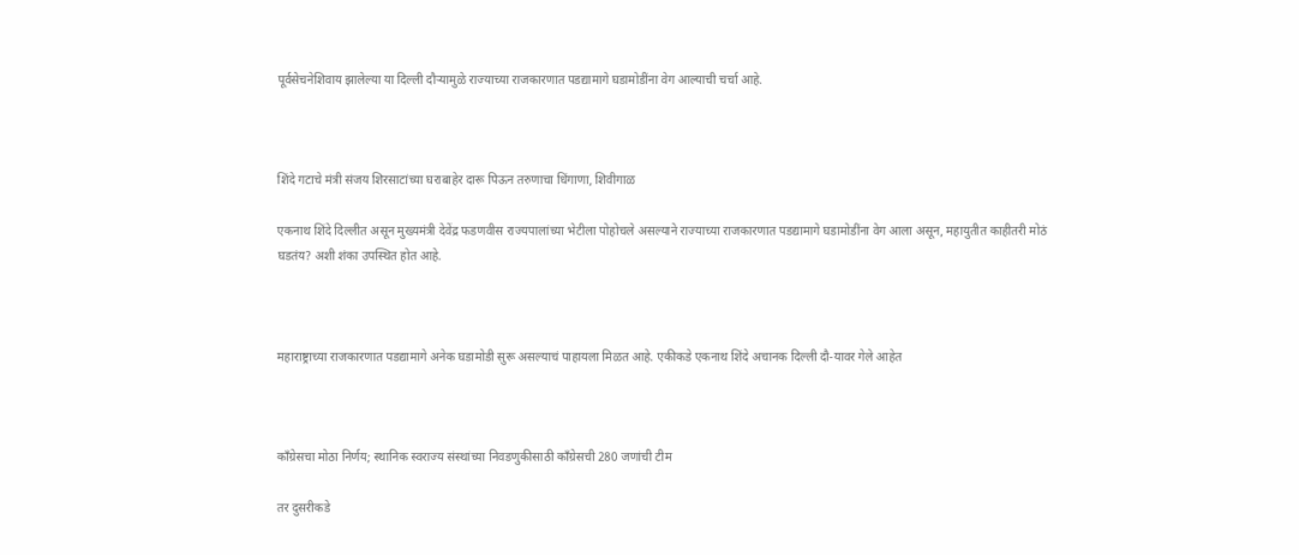पूर्वसेचनेशिवाय झालेल्या या दिल्ली दौऱ्यामुळे राज्याच्या राजकारणात पडद्यामागे घडामोडींना वेग आल्याची चर्चा आहे.



शिंदे गटाचे मंत्री संजय शिरसाटांच्या घराबाहेर दारू पिऊन तरुणाचा धिंगाणा, शिवीगाळ

एकनाथ शिंदे दिल्लीत असून मुख्यमंत्री देवेंद्र फडणवीस राज्यपालांच्या भेटीला पोहोचले असल्याने राज्याच्या राजकारणात पडद्यामागे घडामोडींना वेग आला असून, महायुतीत काहीतरी मोठं घडतंय? अशी शंका उपस्थित होत आहे.



महाराष्ट्राच्या राजकारणात पडद्यामागे अनेक घडामोडी सुरू असल्याचं पाहायला मिळत आहे. एकीकडे एकनाथ शिंदे अचानक दिल्ली दौ-यावर गेले आहेत



काँग्रेसचा मोठा निर्णय; स्थानिक स्वराज्य संस्थांच्या निवडणुकीसाठी काँग्रेसची 280 जणांची टीम

तर दुसरीकडे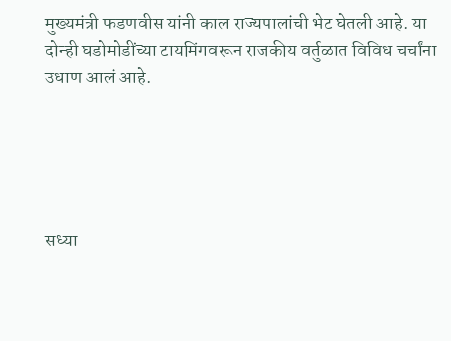मुख्यमंत्री फडणवीस यांनी काल राज्यपालांची भेट घेतली आहे. या दोन्ही घडोमोडींच्या टायमिंगवरून राजकीय वर्तुळात विविध चर्चांना उधाण आलं आहे.





सध्या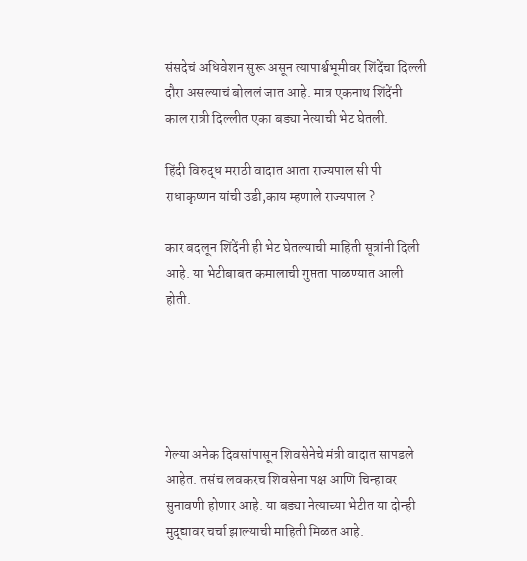संसदेचं अधिवेशन सुरू असून त्यापार्श्वभूमीवर शिंदेंचा दिल्ली दौरा असल्याचं बोललं जात आहे. मात्र एकनाथ शिंदेंनी काल रात्री दिल्लीत एका बड्या नेत्याची भेट घेतली.

हिंदी विरुद्ध मराठी वादात आता राज्यपाल सी पी राधाकृष्णन यांची उडी,काय म्हणाले राज्यपाल ?

कार बदलून शिंदेंनी ही भेट घेतल्याची माहिती सूत्रांनी दिली आहे. या भेटीबाबत कमालाची गुप्तता पाळण्यात आली होती.





गेल्या अनेक दिवसांपासून शिवसेनेचे मंत्री वादात सापडले आहेत. तसंच लवकरच शिवसेना पक्ष आणि चिन्हावर सुनावणी होणार आहे. या बड्या नेत्याच्या भेटीत या दोन्ही मुद्द्यावर चर्चा झाल्याची माहिती मिळत आहे.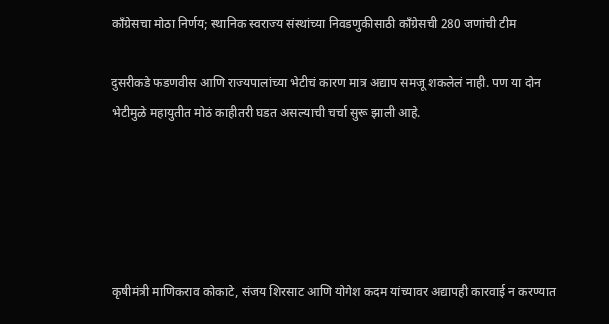काँग्रेसचा मोठा निर्णय; स्थानिक स्वराज्य संस्थांच्या निवडणुकीसाठी काँग्रेसची 280 जणांची टीम

दुसरीकडे फडणवीस आणि राज्यपालांच्या भेटीचं कारण मात्र अद्याप समजू शकलेलं नाही. पण या दोन भेटीमुळे महायुतीत मोठं काहीतरी घडत असल्याची चर्चा सुरू झाली आहे.





कृषीमंत्री माणिकराव कोकाटे, संजय शिरसाट आणि योगेश कदम यांच्यावर अद्यापही कारवाई न करण्यात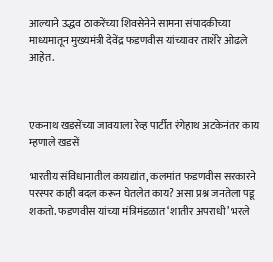आल्याने उद्धव ठाकरेंच्या शिवसेनेने सामना संपादकीच्या माध्यमातून मुख्यमंत्री देवेंद्र फडणवीस यांच्यावर ताशेरे ओढले आहेत.



एकनाथ खडसेंच्या जावयाला रेव्ह पार्टीत रंगेहाथ अटकेनंतर काय म्हणाले खडसें

भारतीय संविधानातील कायद्यांत, कलमांत फडणवीस सरकारने परस्पर काही बदल करून घेतलेत काय? असा प्रश्न जनतेला पडू शकतो. फडणवीस यांच्या मंत्रिमंडळात ‘शातीर अपराधी’ भरले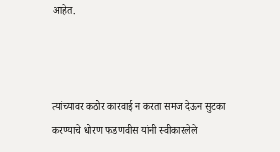आहेत.



त्यांच्यावर कठोर कारवाई न करता समज देऊन सुटका करण्याचे धोरण फडणवीस यांनी स्वीकारलेले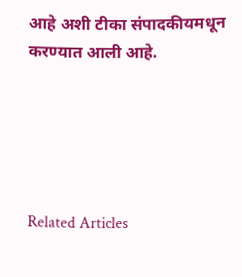आहे अशी टीका संपादकीयमधून करण्यात आली आहे.





Related Articles